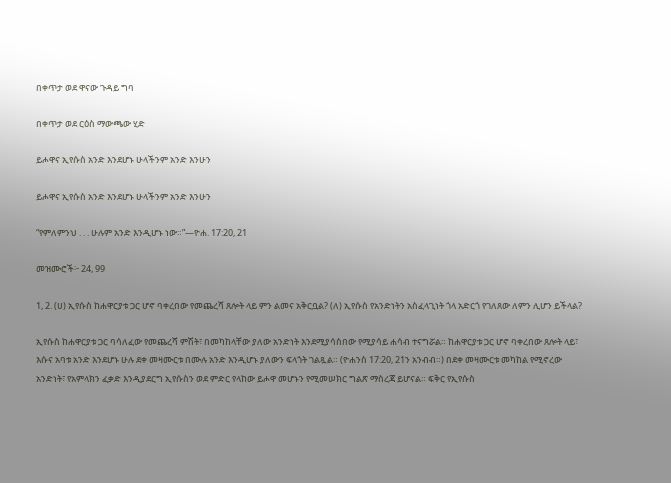በቀጥታ ወደ ዋናው ጉዳይ ግባ

በቀጥታ ወደ ርዕስ ማውጫው ሂድ

ይሖዋና ኢየሱስ አንድ እንደሆኑ ሁላችንም አንድ እንሁን

ይሖዋና ኢየሱስ አንድ እንደሆኑ ሁላችንም አንድ እንሁን

“የምለምንህ . . . ሁሉም አንድ እንዲሆኑ ነው።”—ዮሐ. 17:20, 21

መዝሙሮች፦ 24, 99

1, 2. (ሀ) ኢየሱስ ከሐዋርያቱ ጋር ሆኖ ባቀረበው የመጨረሻ ጸሎት ላይ ምን ልመና አቅርቧል? (ለ) ኢየሱስ የአንድነትን አስፈላጊነት ጎላ አድርጎ የገለጸው ለምን ሊሆን ይችላል?

ኢየሱስ ከሐዋርያቱ ጋር ባሳለፈው የመጨረሻ ምሽት፣ በመካከላቸው ያለው አንድነት እንደሚያሳስበው የሚያሳይ ሐሳብ ተናግሯል። ከሐዋርያቱ ጋር ሆኖ ባቀረበው ጸሎት ላይ፣ እሱና አባቱ አንድ እንደሆኑ ሁሉ ደቀ መዛሙርቱ በሙሉ አንድ እንዲሆኑ ያለውን ፍላጎት ገልጿል። (ዮሐንስ 17:20, 21ን አንብብ።) በደቀ መዛሙርቱ መካከል የሚኖረው አንድነት፣ የአምላክን ፈቃድ እንዲያደርግ ኢየሱስን ወደ ምድር የላከው ይሖዋ መሆኑን የሚመሠክር ግልጽ ማስረጃ ይሆናል። ፍቅር የኢየሱስ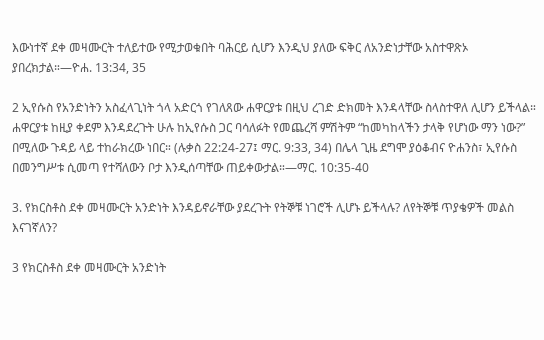እውነተኛ ደቀ መዛሙርት ተለይተው የሚታወቁበት ባሕርይ ሲሆን እንዲህ ያለው ፍቅር ለአንድነታቸው አስተዋጽኦ ያበረክታል።—ዮሐ. 13:34, 35

2 ኢየሱስ የአንድነትን አስፈላጊነት ጎላ አድርጎ የገለጸው ሐዋርያቱ በዚህ ረገድ ድክመት እንዳላቸው ስላስተዋለ ሊሆን ይችላል። ሐዋርያቱ ከዚያ ቀደም እንዳደረጉት ሁሉ ከኢየሱስ ጋር ባሳለፉት የመጨረሻ ምሽትም “ከመካከላችን ታላቅ የሆነው ማን ነው?” በሚለው ጉዳይ ላይ ተከራክረው ነበር። (ሉቃስ 22:24-27፤ ማር. 9:33, 34) በሌላ ጊዜ ደግሞ ያዕቆብና ዮሐንስ፣ ኢየሱስ በመንግሥቱ ሲመጣ የተሻለውን ቦታ እንዲሰጣቸው ጠይቀውታል።—ማር. 10:35-40

3. የክርስቶስ ደቀ መዛሙርት አንድነት እንዳይኖራቸው ያደረጉት የትኞቹ ነገሮች ሊሆኑ ይችላሉ? ለየትኞቹ ጥያቄዎች መልስ እናገኛለን?

3 የክርስቶስ ደቀ መዛሙርት አንድነት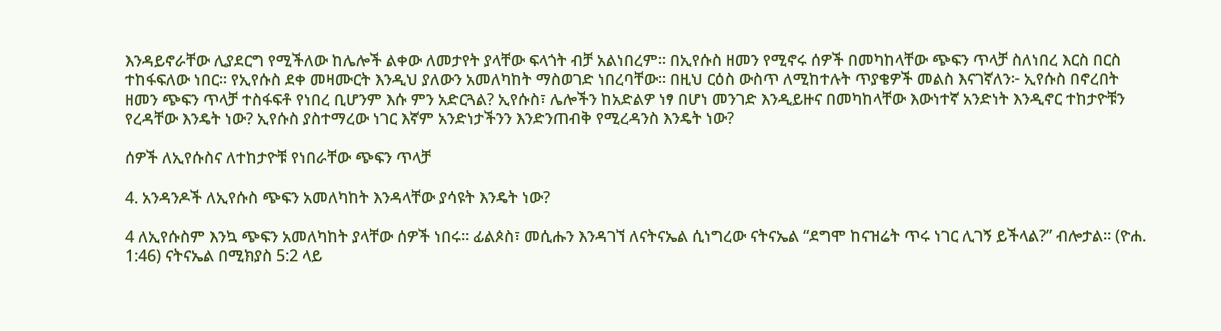እንዳይኖራቸው ሊያደርግ የሚችለው ከሌሎች ልቀው ለመታየት ያላቸው ፍላጎት ብቻ አልነበረም። በኢየሱስ ዘመን የሚኖሩ ሰዎች በመካከላቸው ጭፍን ጥላቻ ስለነበረ እርስ በርስ ተከፋፍለው ነበር። የኢየሱስ ደቀ መዛሙርት እንዲህ ያለውን አመለካከት ማስወገድ ነበረባቸው። በዚህ ርዕስ ውስጥ ለሚከተሉት ጥያቄዎች መልስ እናገኛለን፦ ኢየሱስ በኖረበት ዘመን ጭፍን ጥላቻ ተስፋፍቶ የነበረ ቢሆንም እሱ ምን አድርጓል? ኢየሱስ፣ ሌሎችን ከአድልዎ ነፃ በሆነ መንገድ እንዲይዙና በመካከላቸው እውነተኛ አንድነት እንዲኖር ተከታዮቹን የረዳቸው እንዴት ነው? ኢየሱስ ያስተማረው ነገር እኛም አንድነታችንን እንድንጠብቅ የሚረዳንስ እንዴት ነው?

ሰዎች ለኢየሱስና ለተከታዮቹ የነበራቸው ጭፍን ጥላቻ

4. አንዳንዶች ለኢየሱስ ጭፍን አመለካከት እንዳላቸው ያሳዩት እንዴት ነው?

4 ለኢየሱስም እንኳ ጭፍን አመለካከት ያላቸው ሰዎች ነበሩ። ፊልጶስ፣ መሲሑን እንዳገኘ ለናትናኤል ሲነግረው ናትናኤል “ደግሞ ከናዝሬት ጥሩ ነገር ሊገኝ ይችላል?” ብሎታል። (ዮሐ. 1:46) ናትናኤል በሚክያስ 5:2 ላይ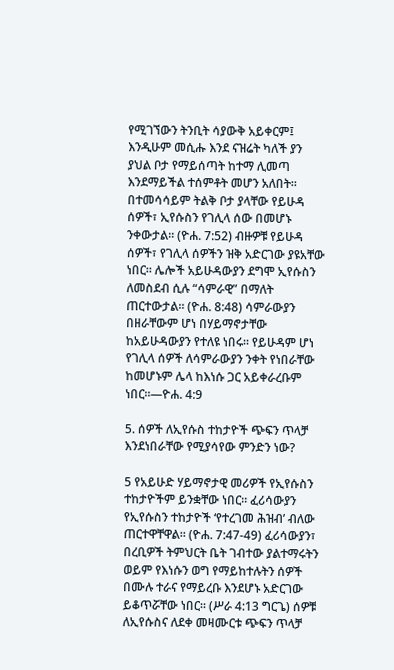የሚገኘውን ትንቢት ሳያውቅ አይቀርም፤ እንዲሁም መሲሑ እንደ ናዝሬት ካለች ያን ያህል ቦታ የማይሰጣት ከተማ ሊመጣ እንደማይችል ተሰምቶት መሆን አለበት። በተመሳሳይም ትልቅ ቦታ ያላቸው የይሁዳ ሰዎች፣ ኢየሱስን የገሊላ ሰው በመሆኑ ንቀውታል። (ዮሐ. 7:52) ብዙዎቹ የይሁዳ ሰዎች፣ የገሊላ ሰዎችን ዝቅ አድርገው ያዩአቸው ነበር። ሌሎች አይሁዳውያን ደግሞ ኢየሱስን ለመስደብ ሲሉ “ሳምራዊ” በማለት ጠርተውታል። (ዮሐ. 8:48) ሳምራውያን በዘራቸውም ሆነ በሃይማኖታቸው ከአይሁዳውያን የተለዩ ነበሩ። የይሁዳም ሆነ የገሊላ ሰዎች ለሳምራውያን ንቀት የነበራቸው ከመሆኑም ሌላ ከእነሱ ጋር አይቀራረቡም ነበር።—ዮሐ. 4:9

5. ሰዎች ለኢየሱስ ተከታዮች ጭፍን ጥላቻ እንደነበራቸው የሚያሳየው ምንድን ነው?

5 የአይሁድ ሃይማኖታዊ መሪዎች የኢየሱስን ተከታዮችም ይንቋቸው ነበር። ፈሪሳውያን የኢየሱስን ተከታዮች ‘የተረገመ ሕዝብ’ ብለው ጠርተዋቸዋል። (ዮሐ. 7:47-49) ፈሪሳውያን፣ በረቢዎች ትምህርት ቤት ገብተው ያልተማሩትን ወይም የእነሱን ወግ የማይከተሉትን ሰዎች በሙሉ ተራና የማይረቡ እንደሆኑ አድርገው ይቆጥሯቸው ነበር። (ሥራ 4:13 ግርጌ) ሰዎቹ ለኢየሱስና ለደቀ መዛሙርቱ ጭፍን ጥላቻ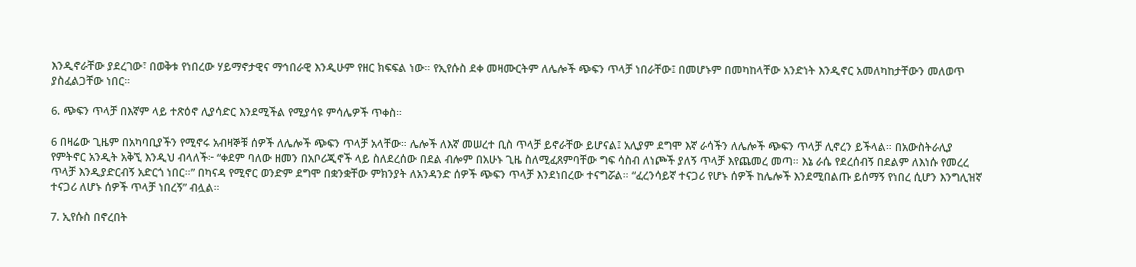እንዲኖራቸው ያደረገው፣ በወቅቱ የነበረው ሃይማኖታዊና ማኅበራዊ እንዲሁም የዘር ክፍፍል ነው። የኢየሱስ ደቀ መዛሙርትም ለሌሎች ጭፍን ጥላቻ ነበራቸው፤ በመሆኑም በመካከላቸው አንድነት እንዲኖር አመለካከታቸውን መለወጥ ያስፈልጋቸው ነበር።

6. ጭፍን ጥላቻ በእኛም ላይ ተጽዕኖ ሊያሳድር እንደሚችል የሚያሳዩ ምሳሌዎች ጥቀስ።

6 በዛሬው ጊዜም በአካባቢያችን የሚኖሩ አብዛኞቹ ሰዎች ለሌሎች ጭፍን ጥላቻ አላቸው። ሌሎች ለእኛ መሠረተ ቢስ ጥላቻ ይኖራቸው ይሆናል፤ አሊያም ደግሞ እኛ ራሳችን ለሌሎች ጭፍን ጥላቻ ሊኖረን ይችላል። በአውስትራሊያ የምትኖር አንዲት አቅኚ እንዲህ ብላለች፦ “ቀደም ባለው ዘመን በአቦሪጂኖች ላይ ስለደረሰው በደል ብሎም በአሁኑ ጊዜ ስለሚፈጸምባቸው ግፍ ሳስብ ለነጮች ያለኝ ጥላቻ እየጨመረ መጣ። እኔ ራሴ የደረሰብኝ በደልም ለእነሱ የመረረ ጥላቻ እንዲያድርብኝ አድርጎ ነበር።” በካናዳ የሚኖር ወንድም ደግሞ በቋንቋቸው ምክንያት ለአንዳንድ ሰዎች ጭፍን ጥላቻ እንደነበረው ተናግሯል። “ፈረንሳይኛ ተናጋሪ የሆኑ ሰዎች ከሌሎች እንደሚበልጡ ይሰማኝ የነበረ ሲሆን እንግሊዝኛ ተናጋሪ ለሆኑ ሰዎች ጥላቻ ነበረኝ” ብሏል።

7. ኢየሱስ በኖረበት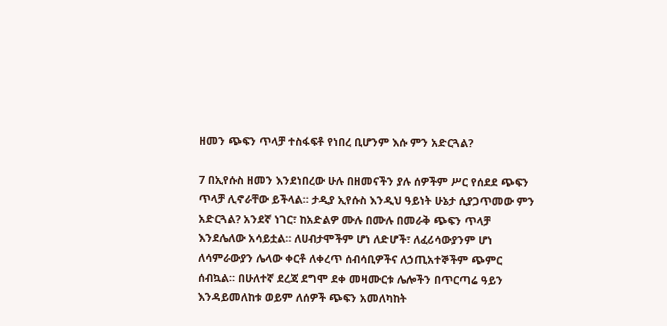ዘመን ጭፍን ጥላቻ ተስፋፍቶ የነበረ ቢሆንም እሱ ምን አድርጓል?

7 በኢየሱስ ዘመን እንደነበረው ሁሉ በዘመናችን ያሉ ሰዎችም ሥር የሰደደ ጭፍን ጥላቻ ሊኖራቸው ይችላል። ታዲያ ኢየሱስ እንዲህ ዓይነት ሁኔታ ሲያጋጥመው ምን አድርጓል? አንደኛ ነገር፣ ከአድልዎ ሙሉ በሙሉ በመራቅ ጭፍን ጥላቻ እንደሌለው አሳይቷል። ለሀብታሞችም ሆነ ለድሆች፣ ለፈሪሳውያንም ሆነ ለሳምራውያን ሌላው ቀርቶ ለቀረጥ ሰብሳቢዎችና ለኃጢአተኞችም ጭምር ሰብኳል። በሁለተኛ ደረጃ ደግሞ ደቀ መዛሙርቱ ሌሎችን በጥርጣሬ ዓይን እንዳይመለከቱ ወይም ለሰዎች ጭፍን አመለካከት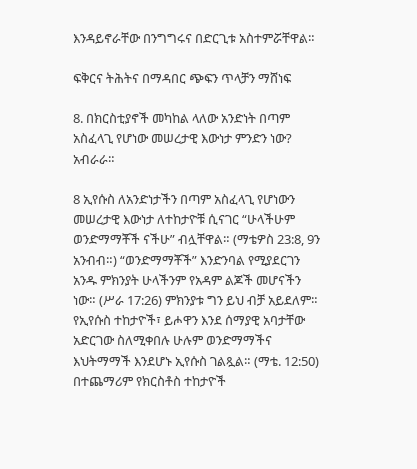እንዳይኖራቸው በንግግሩና በድርጊቱ አስተምሯቸዋል።

ፍቅርና ትሕትና በማዳበር ጭፍን ጥላቻን ማሸነፍ

8. በክርስቲያኖች መካከል ላለው አንድነት በጣም አስፈላጊ የሆነው መሠረታዊ እውነታ ምንድን ነው? አብራራ።

8 ኢየሱስ ለአንድነታችን በጣም አስፈላጊ የሆነውን መሠረታዊ እውነታ ለተከታዮቹ ሲናገር “ሁላችሁም ወንድማማቾች ናችሁ” ብሏቸዋል። (ማቴዎስ 23:8, 9ን አንብብ።) “ወንድማማቾች” እንድንባል የሚያደርገን አንዱ ምክንያት ሁላችንም የአዳም ልጆች መሆናችን ነው። (ሥራ 17:26) ምክንያቱ ግን ይህ ብቻ አይደለም። የኢየሱስ ተከታዮች፣ ይሖዋን እንደ ሰማያዊ አባታቸው አድርገው ስለሚቀበሉ ሁሉም ወንድማማችና እህትማማች እንደሆኑ ኢየሱስ ገልጿል። (ማቴ. 12:50) በተጨማሪም የክርስቶስ ተከታዮች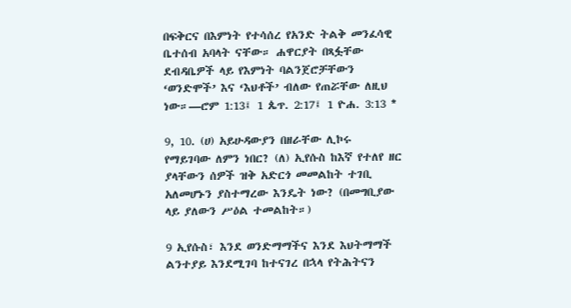በፍቅርና በእምነት የተሳሰረ የአንድ ትልቅ መንፈሳዊ ቤተሰብ አባላት ናቸው። ሐዋርያት በጻፏቸው ደብዳቤዎች ላይ የእምነት ባልንጀሮቻቸውን ‘ወንድሞች’ እና ‘እህቶች’ ብለው የጠሯቸው ለዚህ ነው።—ሮም 1:13፤ 1 ጴጥ. 2:17፤ 1 ዮሐ. 3:13 *

9, 10. (ሀ) አይሁዳውያን በዘራቸው ሊኮሩ የማይገባው ለምን ነበር? (ለ) ኢየሱስ ከእኛ የተለየ ዘር ያላቸውን ሰዎች ዝቅ አድርጎ መመልከት ተገቢ አለመሆኑን ያስተማረው እንዴት ነው? (በመግቢያው ላይ ያለውን ሥዕል ተመልከት።)

9 ኢየሱስ፣ እንደ ወንድማማችና እንደ እህትማማች ልንተያይ እንደሚገባ ከተናገረ በኋላ የትሕትናን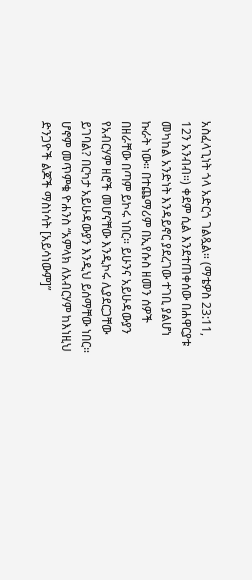አስፈላጊነት ጎላ አድርጎ ገልጿል። (ማቴዎስ 23:11, 12ን አንብብ።) ቀደም ሲል እንደተጠቀሰው በሐዋርያቱ መካከል አንድነት እንዳይኖር ያደረገው ተገቢ ያልሆነ ኩራት ነው። በተጨማሪም በኢየሱስ ዘመን ሰዎች በዘራቸው በጣም ይኮሩ ነበር። ይሁንና አይሁዳውያን የአብርሃም ዘሮች መሆናቸው እንዲኮሩ ሊያደርጋቸው ይገባል? በርካታ አይሁዳውያን እንዲህ ይሰማቸው ነበር። ሆኖም መጥምቁ ዮሐንስ “አምላክ ለአብርሃም ከእነዚህ ድንጋዮች ልጆች ማስነሳት [አይሳነውም]”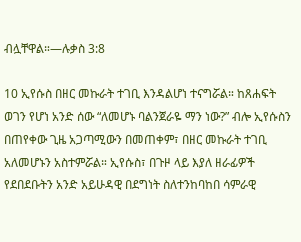ብሏቸዋል።—ሉቃስ 3:8

10 ኢየሱስ በዘር መኩራት ተገቢ እንዳልሆነ ተናግሯል። ከጸሐፍት ወገን የሆነ አንድ ሰው “ለመሆኑ ባልንጀራዬ ማን ነው?” ብሎ ኢየሱስን በጠየቀው ጊዜ አጋጣሚውን በመጠቀም፣ በዘር መኩራት ተገቢ አለመሆኑን አስተምሯል። ኢየሱስ፣ በጉዞ ላይ እያለ ዘራፊዎች የደበደቡትን አንድ አይሁዳዊ በደግነት ስለተንከባከበ ሳምራዊ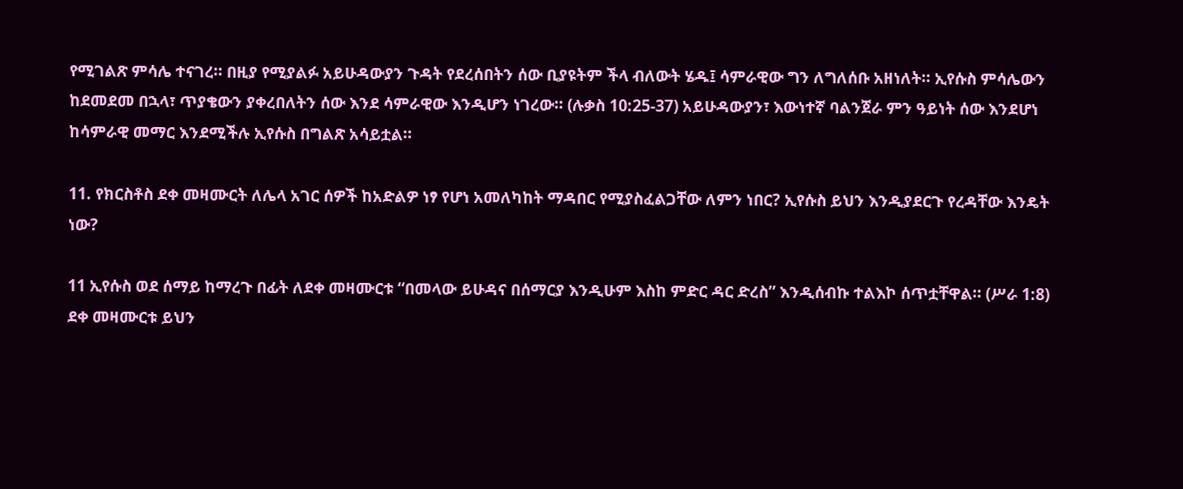የሚገልጽ ምሳሌ ተናገረ። በዚያ የሚያልፉ አይሁዳውያን ጉዳት የደረሰበትን ሰው ቢያዩትም ችላ ብለውት ሄዱ፤ ሳምራዊው ግን ለግለሰቡ አዘነለት። ኢየሱስ ምሳሌውን ከደመደመ በኋላ፣ ጥያቄውን ያቀረበለትን ሰው እንደ ሳምራዊው እንዲሆን ነገረው። (ሉቃስ 10:25-37) አይሁዳውያን፣ እውነተኛ ባልንጀራ ምን ዓይነት ሰው እንደሆነ ከሳምራዊ መማር እንደሚችሉ ኢየሱስ በግልጽ አሳይቷል።

11. የክርስቶስ ደቀ መዛሙርት ለሌላ አገር ሰዎች ከአድልዎ ነፃ የሆነ አመለካከት ማዳበር የሚያስፈልጋቸው ለምን ነበር? ኢየሱስ ይህን እንዲያደርጉ የረዳቸው እንዴት ነው?

11 ኢየሱስ ወደ ሰማይ ከማረጉ በፊት ለደቀ መዛሙርቱ “በመላው ይሁዳና በሰማርያ እንዲሁም እስከ ምድር ዳር ድረስ” እንዲሰብኩ ተልእኮ ሰጥቷቸዋል። (ሥራ 1:8) ደቀ መዛሙርቱ ይህን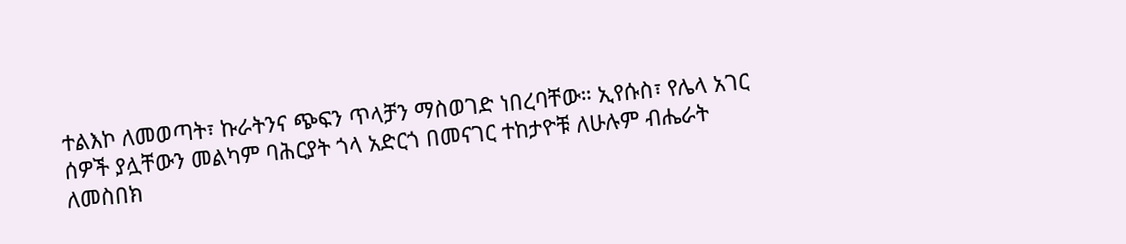ተልእኮ ለመወጣት፣ ኩራትንና ጭፍን ጥላቻን ማስወገድ ነበረባቸው። ኢየሱስ፣ የሌላ አገር ሰዎች ያሏቸውን መልካም ባሕርያት ጎላ አድርጎ በመናገር ተከታዮቹ ለሁሉም ብሔራት ለመስበክ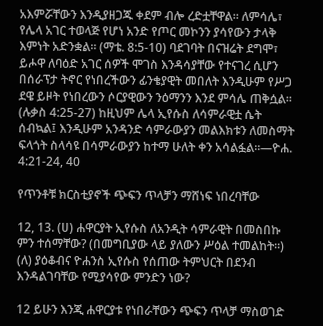አእምሯቸውን እንዲያዘጋጁ ቀደም ብሎ ረድቷቸዋል። ለምሳሌ፣ የሌላ አገር ተወላጅ የሆነ አንድ የጦር መኮንን ያሳየውን ታላቅ እምነት አድንቋል። (ማቴ. 8:5-10) ባደገባት በናዝሬት ደግሞ፣ ይሖዋ ለባዕድ አገር ሰዎች ሞገስ እንዳሳያቸው የተናገረ ሲሆን በሰራፕታ ትኖር የነበረችውን ፊንቄያዊት መበለት እንዲሁም የሥጋ ደዌ ይዞት የነበረውን ሶርያዊውን ንዕማንን እንደ ምሳሌ ጠቅሷል። (ሉቃስ 4:25-27) ከዚህም ሌላ ኢየሱስ ለሳምራዊቷ ሴት ሰብኳል፤ እንዲሁም አንዳንድ ሳምራውያን መልእክቱን ለመስማት ፍላጎት ስላሳዩ በሳምራውያን ከተማ ሁለት ቀን አሳልፏል።—ዮሐ. 4:21-24, 40

የጥንቶቹ ክርስቲያኖች ጭፍን ጥላቻን ማሸነፍ ነበረባቸው

12, 13. (ሀ) ሐዋርያት ኢየሱስ ለአንዲት ሳምራዊት በመስበኩ ምን ተሰማቸው? (በመግቢያው ላይ ያለውን ሥዕል ተመልከት።) (ለ) ያዕቆብና ዮሐንስ ኢየሱስ የሰጠው ትምህርት በደንብ እንዳልገባቸው የሚያሳየው ምንድን ነው?

12 ይሁን እንጂ ሐዋርያቱ የነበራቸውን ጭፍን ጥላቻ ማስወገድ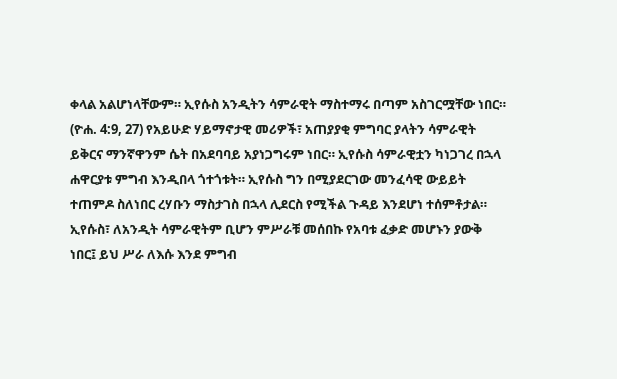ቀላል አልሆነላቸውም። ኢየሱስ አንዲትን ሳምራዊት ማስተማሩ በጣም አስገርሟቸው ነበር። (ዮሐ. 4:9, 27) የአይሁድ ሃይማኖታዊ መሪዎች፣ አጠያያቂ ምግባር ያላትን ሳምራዊት ይቅርና ማንኛዋንም ሴት በአደባባይ አያነጋግሩም ነበር። ኢየሱስ ሳምራዊቷን ካነጋገረ በኋላ ሐዋርያቱ ምግብ እንዲበላ ጎተጎቱት። ኢየሱስ ግን በሚያደርገው መንፈሳዊ ውይይት ተጠምዶ ስለነበር ረሃቡን ማስታገስ በኋላ ሊደርስ የሚችል ጉዳይ እንደሆነ ተሰምቶታል። ኢየሱስ፣ ለአንዲት ሳምራዊትም ቢሆን ምሥራቹ መሰበኩ የአባቱ ፈቃድ መሆኑን ያውቅ ነበር፤ ይህ ሥራ ለእሱ እንደ ምግብ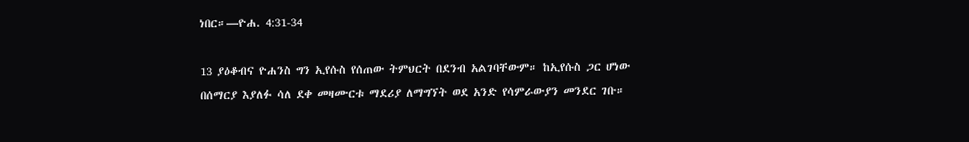ነበር።—ዮሐ. 4:31-34

13 ያዕቆብና ዮሐንስ ግን ኢየሱስ የሰጠው ትምህርት በደንብ አልገባቸውም። ከኢየሱስ ጋር ሆነው በሰማርያ እያለፉ ሳለ ደቀ መዛሙርቱ ማደሪያ ለማግኘት ወደ አንድ የሳምራውያን መንደር ገቡ።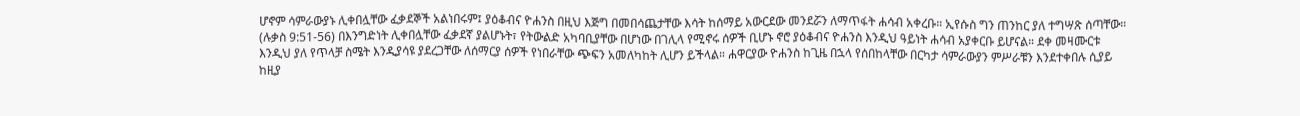ሆኖም ሳምራውያኑ ሊቀበሏቸው ፈቃደኞች አልነበሩም፤ ያዕቆብና ዮሐንስ በዚህ እጅግ በመበሳጨታቸው እሳት ከሰማይ አውርደው መንደሯን ለማጥፋት ሐሳብ አቀረቡ። ኢየሱስ ግን ጠንከር ያለ ተግሣጽ ሰጣቸው። (ሉቃስ 9:51-56) በእንግድነት ሊቀበሏቸው ፈቃደኛ ያልሆኑት፣ የትውልድ አካባቢያቸው በሆነው በገሊላ የሚኖሩ ሰዎች ቢሆኑ ኖሮ ያዕቆብና ዮሐንስ እንዲህ ዓይነት ሐሳብ አያቀርቡ ይሆናል። ደቀ መዛሙርቱ እንዲህ ያለ የጥላቻ ስሜት እንዲያሳዩ ያደረጋቸው ለሰማርያ ሰዎች የነበራቸው ጭፍን አመለካከት ሊሆን ይችላል። ሐዋርያው ዮሐንስ ከጊዜ በኋላ የሰበከላቸው በርካታ ሳምራውያን ምሥራቹን እንደተቀበሉ ሲያይ ከዚያ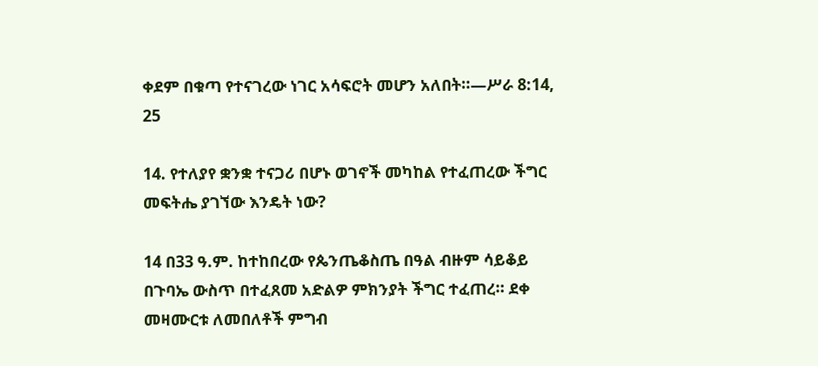ቀደም በቁጣ የተናገረው ነገር አሳፍሮት መሆን አለበት።—ሥራ 8:14, 25

14. የተለያየ ቋንቋ ተናጋሪ በሆኑ ወገኖች መካከል የተፈጠረው ችግር መፍትሔ ያገኘው እንዴት ነው?

14 በ33 ዓ.ም. ከተከበረው የጴንጤቆስጤ በዓል ብዙም ሳይቆይ በጉባኤ ውስጥ በተፈጸመ አድልዎ ምክንያት ችግር ተፈጠረ። ደቀ መዛሙርቱ ለመበለቶች ምግብ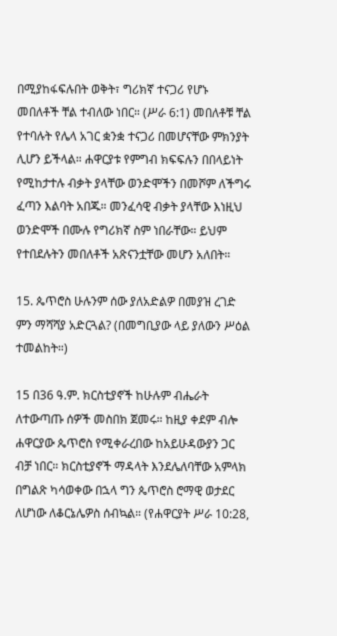በሚያከፋፍሉበት ወቅት፣ ግሪክኛ ተናጋሪ የሆኑ መበለቶች ቸል ተብለው ነበር። (ሥራ 6:1) መበለቶቹ ቸል የተባሉት የሌላ አገር ቋንቋ ተናጋሪ በመሆናቸው ምክንያት ሊሆን ይችላል። ሐዋርያቱ የምግብ ክፍፍሉን በበላይነት የሚከታተሉ ብቃት ያላቸው ወንድሞችን በመሾም ለችግሩ ፈጣን እልባት አበጁ። መንፈሳዊ ብቃት ያላቸው እነዚህ ወንድሞች በሙሉ የግሪክኛ ስም ነበራቸው። ይህም የተበደሉትን መበለቶች አጽናንቷቸው መሆን አለበት።

15. ጴጥሮስ ሁሉንም ሰው ያለአድልዎ በመያዝ ረገድ ምን ማሻሻያ አድርጓል? (በመግቢያው ላይ ያለውን ሥዕል ተመልከት።)

15 በ36 ዓ.ም. ክርስቲያኖች ከሁሉም ብሔራት ለተውጣጡ ሰዎች መስበክ ጀመሩ። ከዚያ ቀደም ብሎ ሐዋርያው ጴጥሮስ የሚቀራረበው ከአይሁዳውያን ጋር ብቻ ነበር። ክርስቲያኖች ማዳላት እንደሌለባቸው አምላክ በግልጽ ካሳወቀው በኋላ ግን ጴጥሮስ ሮማዊ ወታደር ለሆነው ለቆርኔሌዎስ ሰብኳል። (የሐዋርያት ሥራ 10:28,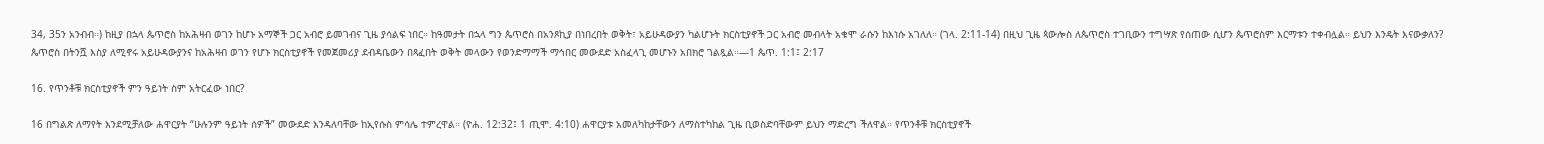34, 35ን አንብብ።) ከዚያ በኋላ ጴጥሮስ ከአሕዛብ ወገን ከሆኑ አማኞች ጋር አብሮ ይመገብና ጊዜ ያሳልፍ ነበር። ከዓመታት በኋላ ግን ጴጥሮስ በአንጾኪያ በነበረበት ወቅት፣ አይሁዳውያን ካልሆኑት ክርስቲያኖች ጋር አብሮ መብላት አቁሞ ራሱን ከእነሱ አገለለ። (ገላ. 2:11-14) በዚህ ጊዜ ጳውሎስ ለጴጥሮስ ተገቢውን ተግሣጽ የሰጠው ሲሆን ጴጥሮስም እርማቱን ተቀብሏል። ይህን እንዴት እናውቃለን? ጴጥሮስ በትንሿ እስያ ለሚኖሩ አይሁዳውያንና ከአሕዛብ ወገን የሆኑ ክርስቲያኖች የመጀመሪያ ደብዳቤውን በጻፈበት ወቅት መላውን የወንድማማች ማኅበር መውደድ አስፈላጊ መሆኑን አበክሮ ገልጿል።—1 ጴጥ. 1:1፤ 2:17

16. የጥንቶቹ ክርስቲያኖች ምን ዓይነት ስም አትርፈው ነበር?

16 በግልጽ ለማየት እንደሚቻለው ሐዋርያት “ሁሉንም ዓይነት ሰዎች” መውደድ እንዳለባቸው ከኢየሱስ ምሳሌ ተምረዋል። (ዮሐ. 12:32፤ 1 ጢሞ. 4:10) ሐዋርያቱ አመለካከታቸውን ለማስተካከል ጊዜ ቢወስድባቸውም ይህን ማድረግ ችለዋል። የጥንቶቹ ክርስቲያኖች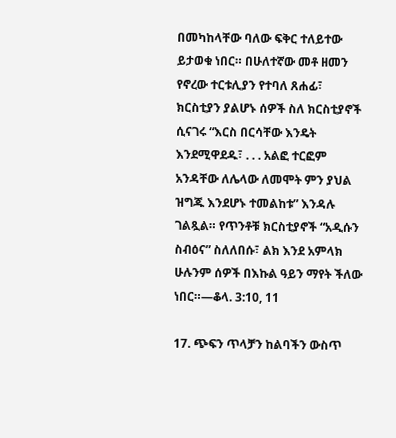በመካከላቸው ባለው ፍቅር ተለይተው ይታወቁ ነበር። በሁለተኛው መቶ ዘመን የኖረው ተርቱሊያን የተባለ ጸሐፊ፣ ክርስቲያን ያልሆኑ ሰዎች ስለ ክርስቲያኖች ሲናገሩ “እርስ በርሳቸው እንዴት እንደሚዋደዱ፣ . . . አልፎ ተርፎም አንዳቸው ለሌላው ለመሞት ምን ያህል ዝግጁ እንደሆኑ ተመልከቱ” እንዳሉ ገልጿል። የጥንቶቹ ክርስቲያኖች “አዲሱን ስብዕና” ስለለበሱ፣ ልክ እንደ አምላክ ሁሉንም ሰዎች በእኩል ዓይን ማየት ችለው ነበር።—ቆላ. 3:10, 11

17. ጭፍን ጥላቻን ከልባችን ውስጥ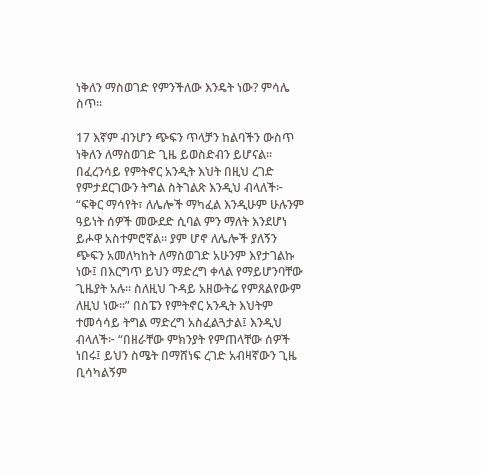ነቅለን ማስወገድ የምንችለው እንዴት ነው? ምሳሌ ስጥ።

17 እኛም ብንሆን ጭፍን ጥላቻን ከልባችን ውስጥ ነቅለን ለማስወገድ ጊዜ ይወስድብን ይሆናል። በፈረንሳይ የምትኖር አንዲት እህት በዚህ ረገድ የምታደርገውን ትግል ስትገልጽ እንዲህ ብላለች፦ “ፍቅር ማሳየት፣ ለሌሎች ማካፈል እንዲሁም ሁሉንም ዓይነት ሰዎች መውደድ ሲባል ምን ማለት እንደሆነ ይሖዋ አስተምሮኛል። ያም ሆኖ ለሌሎች ያለኝን ጭፍን አመለካከት ለማስወገድ አሁንም እየታገልኩ ነው፤ በእርግጥ ይህን ማድረግ ቀላል የማይሆንባቸው ጊዜያት አሉ። ስለዚህ ጉዳይ አዘውትሬ የምጸልየውም ለዚህ ነው።” በስፔን የምትኖር አንዲት እህትም ተመሳሳይ ትግል ማድረግ አስፈልጓታል፤ እንዲህ ብላለች፦ “በዘራቸው ምክንያት የምጠላቸው ሰዎች ነበሩ፤ ይህን ስሜት በማሸነፍ ረገድ አብዛኛውን ጊዜ ቢሳካልኝም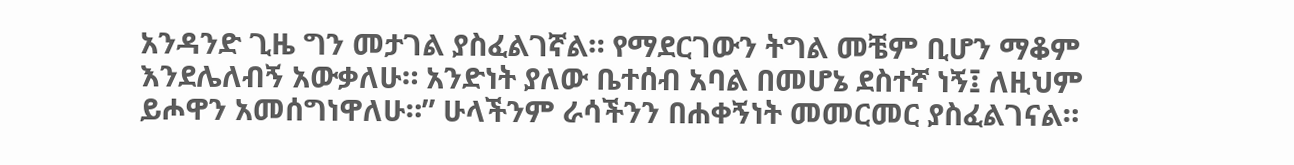አንዳንድ ጊዜ ግን መታገል ያስፈልገኛል። የማደርገውን ትግል መቼም ቢሆን ማቆም እንደሌለብኝ አውቃለሁ። አንድነት ያለው ቤተሰብ አባል በመሆኔ ደስተኛ ነኝ፤ ለዚህም ይሖዋን አመሰግነዋለሁ።” ሁላችንም ራሳችንን በሐቀኝነት መመርመር ያስፈልገናል።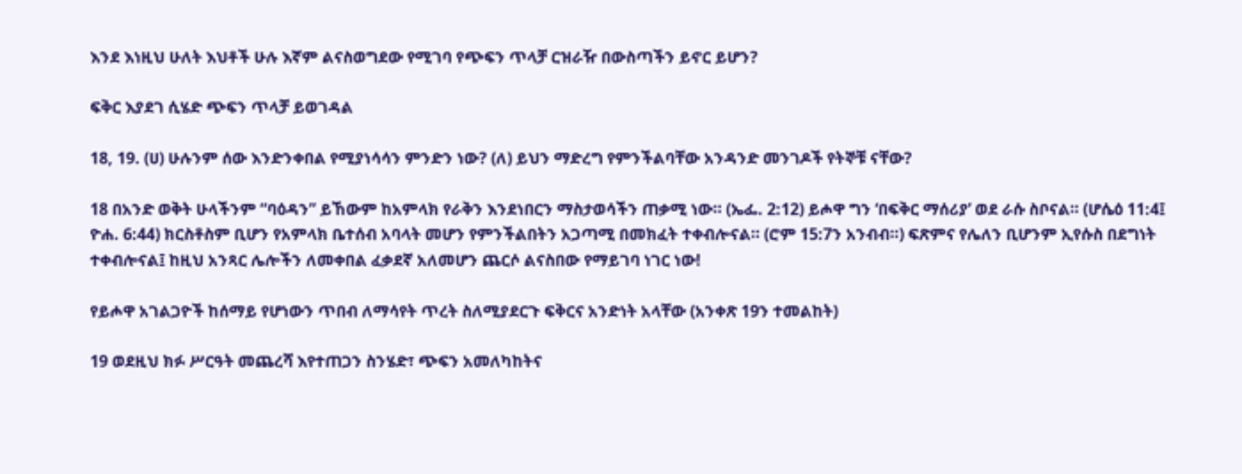እንደ እነዚህ ሁለት እህቶች ሁሉ እኛም ልናስወግደው የሚገባ የጭፍን ጥላቻ ርዝራዥ በውስጣችን ይኖር ይሆን?

ፍቅር እያደገ ሲሄድ ጭፍን ጥላቻ ይወገዳል

18, 19. (ሀ) ሁሉንም ሰው እንድንቀበል የሚያነሳሳን ምንድን ነው? (ለ) ይህን ማድረግ የምንችልባቸው አንዳንድ መንገዶች የትኞቹ ናቸው?

18 በአንድ ወቅት ሁላችንም “ባዕዳን” ይኸውም ከአምላክ የራቅን እንደነበርን ማስታወሳችን ጠቃሚ ነው። (ኤፌ. 2:12) ይሖዋ ግን ‘በፍቅር ማሰሪያ’ ወደ ራሱ ስቦናል። (ሆሴዕ 11:4፤ ዮሐ. 6:44) ክርስቶስም ቢሆን የአምላክ ቤተሰብ አባላት መሆን የምንችልበትን አጋጣሚ በመክፈት ተቀብሎናል። (ሮም 15:7ን አንብብ።) ፍጽምና የሌለን ቢሆንም ኢየሱስ በደግነት ተቀብሎናል፤ ከዚህ አንጻር ሌሎችን ለመቀበል ፈቃደኛ አለመሆን ጨርሶ ልናስበው የማይገባ ነገር ነው!

የይሖዋ አገልጋዮች ከሰማይ የሆነውን ጥበብ ለማሳየት ጥረት ስለሚያደርጉ ፍቅርና አንድነት አላቸው (አንቀጽ 19ን ተመልከት)

19 ወደዚህ ክፉ ሥርዓት መጨረሻ እየተጠጋን ስንሄድ፣ ጭፍን አመለካከትና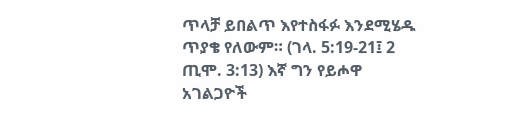ጥላቻ ይበልጥ እየተስፋፉ እንደሚሄዱ ጥያቄ የለውም። (ገላ. 5:19-21፤ 2 ጢሞ. 3:13) እኛ ግን የይሖዋ አገልጋዮች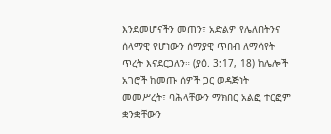እንደመሆናችን መጠን፣ አድልዎ የሌለበትንና ሰላማዊ የሆነውን ሰማያዊ ጥበብ ለማሳየት ጥረት እናደርጋለን። (ያዕ. 3:17, 18) ከሌሎች አገሮች ከመጡ ሰዎች ጋር ወዳጅነት መመሥረት፣ ባሕላቸውን ማክበር አልፎ ተርፎም ቋንቋቸውን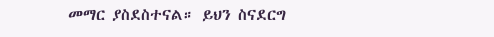መማር ያስደስተናል። ይህን ስናደርግ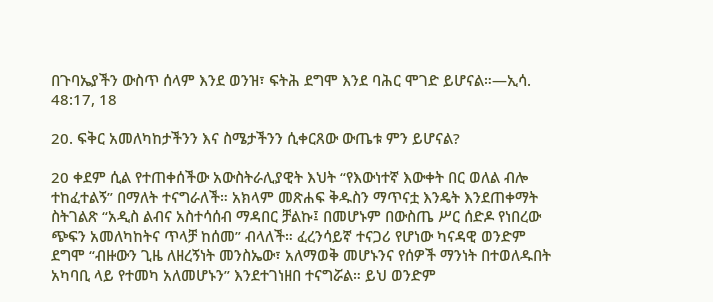በጉባኤያችን ውስጥ ሰላም እንደ ወንዝ፣ ፍትሕ ደግሞ እንደ ባሕር ሞገድ ይሆናል።—ኢሳ. 48:17, 18

20. ፍቅር አመለካከታችንን እና ስሜታችንን ሲቀርጸው ውጤቱ ምን ይሆናል?

20 ቀደም ሲል የተጠቀሰችው አውስትራሊያዊት እህት “የእውነተኛ እውቀት በር ወለል ብሎ ተከፈተልኝ” በማለት ተናግራለች። አክላም መጽሐፍ ቅዱስን ማጥናቷ እንዴት እንደጠቀማት ስትገልጽ “አዲስ ልብና አስተሳሰብ ማዳበር ቻልኩ፤ በመሆኑም በውስጤ ሥር ሰድዶ የነበረው ጭፍን አመለካከትና ጥላቻ ከሰመ” ብላለች። ፈረንሳይኛ ተናጋሪ የሆነው ካናዳዊ ወንድም ደግሞ “ብዙውን ጊዜ ለዘረኝነት መንስኤው፣ አለማወቅ መሆኑንና የሰዎች ማንነት በተወለዱበት አካባቢ ላይ የተመካ አለመሆኑን” እንደተገነዘበ ተናግሯል። ይህ ወንድም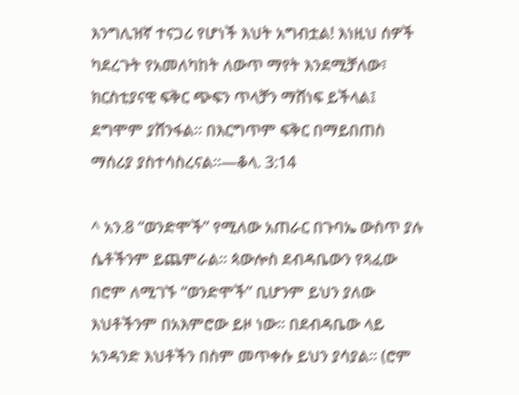እንግሊዝኛ ተናጋሪ የሆነች እህት አግብቷል! እነዚህ ሰዎች ካደረጉት የአመለካከት ለውጥ ማየት እንደሚቻለው፣ ክርስቲያናዊ ፍቅር ጭፍን ጥላቻን ማሸነፍ ይችላል፤ ደግሞም ያሸንፋል። በእርግጥም ፍቅር በማይበጠስ ማሰሪያ ያስተሳስረናል።—ቆላ. 3:14

^ አን.8 “ወንድሞች” የሚለው አጠራር በጉባኤ ውስጥ ያሉ ሴቶችንም ይጨምራል። ጳውሎስ ደብዳቤውን የጻፈው በሮም ለሚገኙ “ወንድሞች” ቢሆንም ይህን ያለው እህቶችንም በአእምሮው ይዞ ነው። በደብዳቤው ላይ አንዳንድ እህቶችን በስም መጥቀሱ ይህን ያሳያል። (ሮም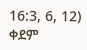16:3, 6, 12) ቀደም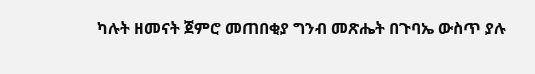ካሉት ዘመናት ጀምሮ መጠበቂያ ግንብ መጽሔት በጉባኤ ውስጥ ያሉ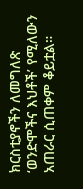ክርስቲያኖችን ለመግለጽ ‘ወንድሞችና እህቶች’ የሚለውን አጠራር ሲጠቀም ቆይቷል።